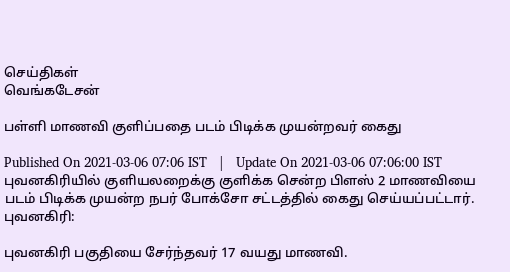செய்திகள்
வெங்கடேசன்

பள்ளி மாணவி குளிப்பதை படம் பிடிக்க முயன்றவர் கைது

Published On 2021-03-06 07:06 IST   |   Update On 2021-03-06 07:06:00 IST
புவனகிரியில் குளியலறைக்கு குளிக்க சென்ற பிளஸ் 2 மாணவியை படம் பிடிக்க முயன்ற நபர் போக்சோ சட்டத்தில் கைது செய்யப்பட்டார்.
புவனகிரி:

புவனகிரி பகுதியை சேர்ந்தவர் 17 வயது மாணவி.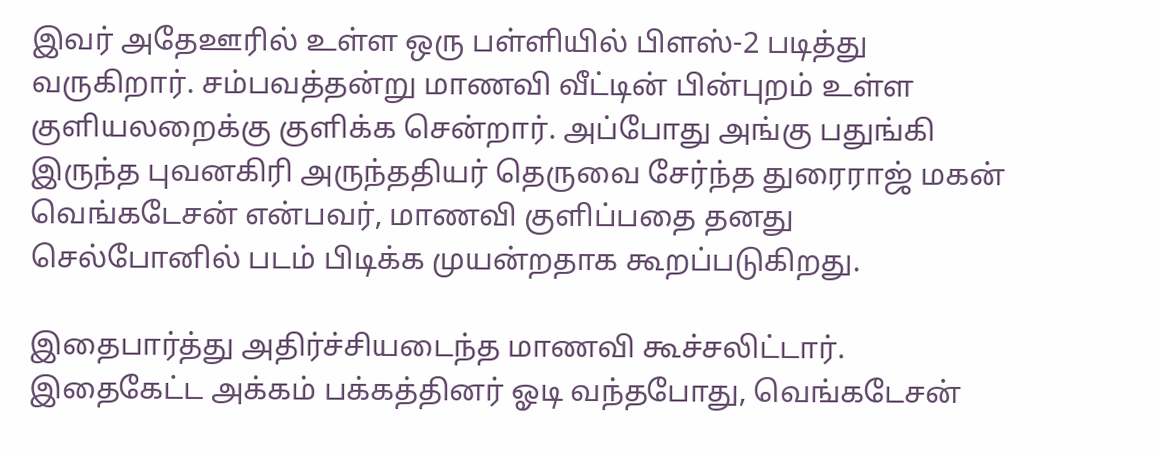இவர் அதேஊரில் உள்ள ஒரு பள்ளியில் பிளஸ்-2 படித்து வருகிறார். சம்பவத்தன்று மாணவி வீட்டின் பின்புறம் உள்ள குளியலறைக்கு குளிக்க சென்றார். அப்போது அங்கு பதுங்கி இருந்த புவனகிரி அருந்ததியர் தெருவை சேர்ந்த துரைராஜ் மகன் வெங்கடேசன் என்பவர், மாணவி குளிப்பதை தனது செல்போனில் படம் பிடிக்க முயன்றதாக கூறப்படுகிறது.

இதைபார்த்து அதிர்ச்சியடைந்த மாணவி கூச்சலிட்டார். இதைகேட்ட அக்கம் பக்கத்தினர் ஓடி வந்தபோது, வெங்கடேசன்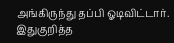அங்கிருந்து தப்பி ஓடிவிட்டார். இதுகுறித்த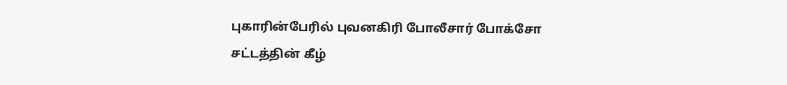புகாரின்பேரில் புவனகிரி போலீசார் போக்சோ சட்டத்தின் கீழ்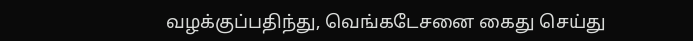வழக்குப்பதிந்து, வெங்கடேசனை கைது செய்து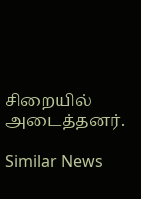சிறையில் அடைத்தனர்.

Similar News